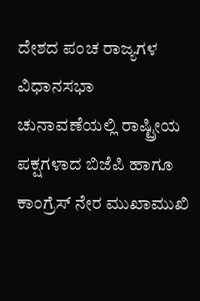ದೇಶದ ಪಂಚ ರಾಜ್ಯಗಳ ವಿಧಾನಸಭಾ ಚುನಾವಣೆಯಲ್ಲಿ ರಾಷ್ಟ್ರೀಯ ಪಕ್ಷಗಳಾದ ಬಿಜೆಪಿ ಹಾಗೂ ಕಾಂಗ್ರೆಸ್ ನೇರ ಮುಖಾಮುಖಿ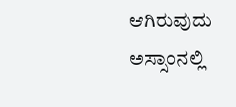ಆಗಿರುವುದು ಅಸ್ಸಾಂನಲ್ಲಿ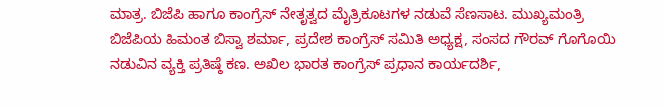ಮಾತ್ರ. ಬಿಜೆಪಿ ಹಾಗೂ ಕಾಂಗ್ರೆಸ್ ನೇತೃತ್ವದ ಮೈತ್ರಿಕೂಟಗಳ ನಡುವೆ ಸೆಣಸಾಟ. ಮುಖ್ಯಮಂತ್ರಿ ಬಿಜೆಪಿಯ ಹಿಮಂತ ಬಿಸ್ವಾ ಶರ್ಮಾ, ಪ್ರದೇಶ ಕಾಂಗ್ರೆಸ್ ಸಮಿತಿ ಅಧ್ಯಕ್ಷ, ಸಂಸದ ಗೌರವ್ ಗೊಗೊಯಿ ನಡುವಿನ ವ್ಯಕ್ತಿ ಪ್ರತಿಷ್ಠೆ ಕಣ. ಅಖಿಲ ಭಾರತ ಕಾಂಗ್ರೆಸ್ ಪ್ರಧಾನ ಕಾರ್ಯದರ್ಶಿ,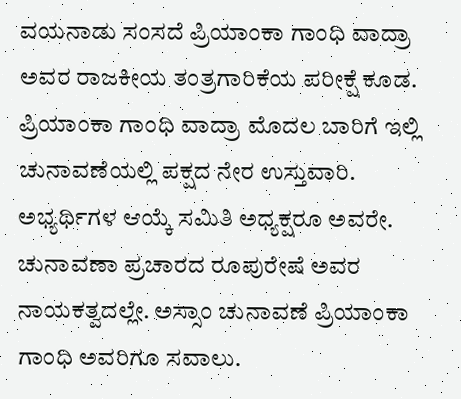ವಯನಾಡು ಸಂಸದೆ ಪ್ರಿಯಾಂಕಾ ಗಾಂಧಿ ವಾದ್ರಾ ಅವರ ರಾಜಕೀಯ ತಂತ್ರಗಾರಿಕೆಯ ಪರೀಕ್ಷೆ ಕೂಡ.
ಪ್ರಿಯಾಂಕಾ ಗಾಂಧಿ ವಾದ್ರಾ ಮೊದಲ ಬಾರಿಗೆ ಇಲ್ಲಿ ಚುನಾವಣೆಯಲ್ಲಿ ಪಕ್ಷದ ನೇರ ಉಸ್ತುವಾರಿ. ಅಭ್ಯರ್ಥಿಗಳ ಆಯ್ಕೆ ಸಮಿತಿ ಅಧ್ಯಕ್ಷರೂ ಅವರೇ. ಚುನಾವಣಾ ಪ್ರಚಾರದ ರೂಪುರೇಷೆ ಅವರ ನಾಯಕತ್ವದಲ್ಲೇ. ಅಸ್ಸಾಂ ಚುನಾವಣೆ ಪ್ರಿಯಾಂಕಾ ಗಾಂಧಿ ಅವರಿಗೂ ಸವಾಲು.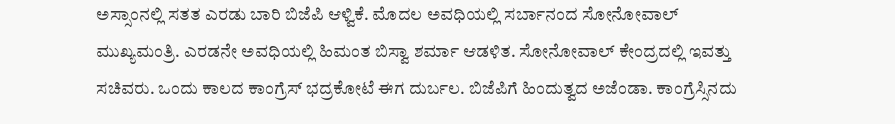ಅಸ್ಸಾಂನಲ್ಲಿ ಸತತ ಎರಡು ಬಾರಿ ಬಿಜೆಪಿ ಆಳ್ವಿಕೆ. ಮೊದಲ ಅವಧಿಯಲ್ಲಿ ಸರ್ಬಾನಂದ ಸೋನೋವಾಲ್ ಮುಖ್ಯಮಂತ್ರಿ. ಎರಡನೇ ಅವಧಿಯಲ್ಲಿ ಹಿಮಂತ ಬಿಸ್ವಾ ಶರ್ಮಾ ಆಡಳಿತ. ಸೋನೋವಾಲ್ ಕೇಂದ್ರದಲ್ಲಿ ಇವತ್ತು ಸಚಿವರು. ಒಂದು ಕಾಲದ ಕಾಂಗ್ರೆಸ್ ಭದ್ರಕೋಟೆ ಈಗ ದುರ್ಬಲ. ಬಿಜೆಪಿಗೆ ಹಿಂದುತ್ವದ ಅಜೆಂಡಾ. ಕಾಂಗ್ರೆಸ್ಸಿನದು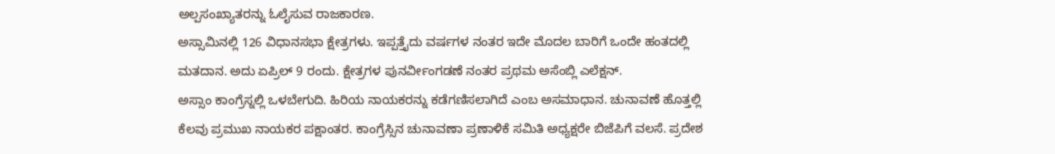ಅಲ್ಪಸಂಖ್ಯಾತರನ್ನು ಓಲೈಸುವ ರಾಜಕಾರಣ.
ಅಸ್ಸಾಮಿನಲ್ಲಿ 126 ವಿಧಾನಸಭಾ ಕ್ಷೇತ್ರಗಳು. ಇಪ್ಪತ್ತೈದು ವರ್ಷಗಳ ನಂತರ ಇದೇ ಮೊದಲ ಬಾರಿಗೆ ಒಂದೇ ಹಂತದಲ್ಲಿ ಮತದಾನ. ಅದು ಏಪ್ರಿಲ್ 9 ರಂದು. ಕ್ಷೇತ್ರಗಳ ಪುನರ್ವೀಂಗಡಣೆ ನಂತರ ಪ್ರಥಮ ಅಸೆಂಬ್ಲಿ ಎಲೆಕ್ಷನ್.
ಅಸ್ಸಾಂ ಕಾಂಗ್ರೆಸ್ನಲ್ಲಿ ಒಳಬೇಗುದಿ. ಹಿರಿಯ ನಾಯಕರನ್ನು ಕಡೆಗಣಿಸಲಾಗಿದೆ ಎಂಬ ಅಸಮಾಧಾನ. ಚುನಾವಣೆ ಹೊತ್ತಲ್ಲಿ ಕೆಲವು ಪ್ರಮುಖ ನಾಯಕರ ಪಕ್ಷಾಂತರ. ಕಾಂಗ್ರೆಸ್ಸಿನ ಚುನಾವಣಾ ಪ್ರಣಾಳಿಕೆ ಸಮಿತಿ ಅಧ್ಯಕ್ಷರೇ ಬಿಜೆಪಿಗೆ ವಲಸೆ. ಪ್ರದೇಶ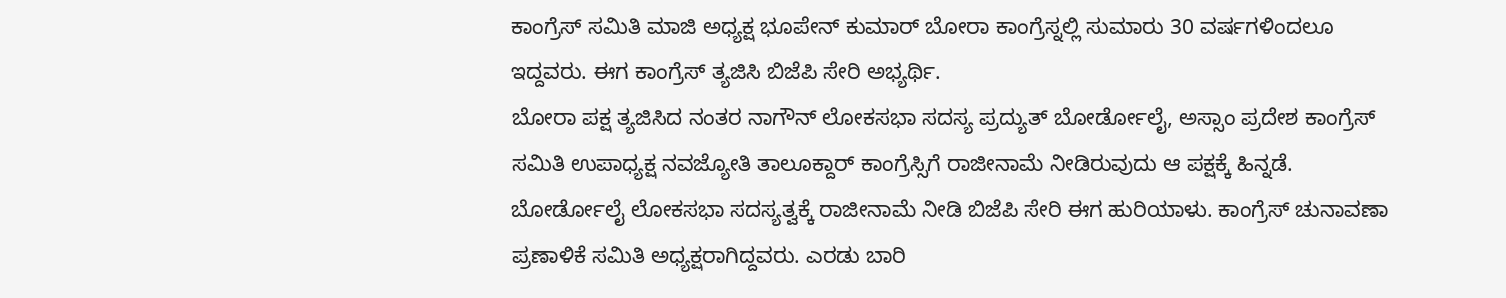ಕಾಂಗ್ರೆಸ್ ಸಮಿತಿ ಮಾಜಿ ಅಧ್ಯಕ್ಷ ಭೂಪೇನ್ ಕುಮಾರ್ ಬೋರಾ ಕಾಂಗ್ರೆಸ್ನಲ್ಲಿ ಸುಮಾರು 30 ವರ್ಷಗಳಿಂದಲೂ ಇದ್ದವರು. ಈಗ ಕಾಂಗ್ರೆಸ್ ತ್ಯಜಿಸಿ ಬಿಜೆಪಿ ಸೇರಿ ಅಭ್ಯರ್ಥಿ.
ಬೋರಾ ಪಕ್ಷ ತ್ಯಜಿಸಿದ ನಂತರ ನಾಗೌನ್ ಲೋಕಸಭಾ ಸದಸ್ಯ ಪ್ರದ್ಯುತ್ ಬೋರ್ಡೋಲೈ, ಅಸ್ಸಾಂ ಪ್ರದೇಶ ಕಾಂಗ್ರೆಸ್ ಸಮಿತಿ ಉಪಾಧ್ಯಕ್ಷ ನವಜ್ಯೋತಿ ತಾಲೂಕ್ದಾರ್ ಕಾಂಗ್ರೆಸ್ಸಿಗೆ ರಾಜೀನಾಮೆ ನೀಡಿರುವುದು ಆ ಪಕ್ಷಕ್ಕೆ ಹಿನ್ನಡೆ. ಬೋರ್ಡೋಲೈ ಲೋಕಸಭಾ ಸದಸ್ಯತ್ವಕ್ಕೆ ರಾಜೀನಾಮೆ ನೀಡಿ ಬಿಜೆಪಿ ಸೇರಿ ಈಗ ಹುರಿಯಾಳು. ಕಾಂಗ್ರೆಸ್ ಚುನಾವಣಾ ಪ್ರಣಾಳಿಕೆ ಸಮಿತಿ ಅಧ್ಯಕ್ಷರಾಗಿದ್ದವರು. ಎರಡು ಬಾರಿ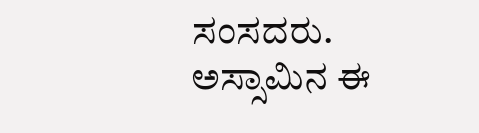ಸಂಸದರು.
ಅಸ್ಸಾಮಿನ ಈ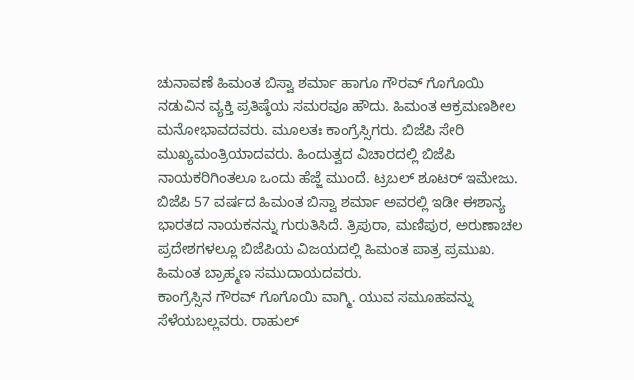ಚುನಾವಣೆ ಹಿಮಂತ ಬಿಸ್ವಾ ಶರ್ಮಾ ಹಾಗೂ ಗೌರವ್ ಗೊಗೊಯಿ ನಡುವಿನ ವ್ಯಕ್ತಿ ಪ್ರತಿಷ್ಠೆಯ ಸಮರವೂ ಹೌದು. ಹಿಮಂತ ಆಕ್ರಮಣಶೀಲ ಮನೋಭಾವದವರು. ಮೂಲತಃ ಕಾಂಗ್ರೆಸ್ಸಿಗರು. ಬಿಜೆಪಿ ಸೇರಿ ಮುಖ್ಯಮಂತ್ರಿಯಾದವರು. ಹಿಂದುತ್ವದ ವಿಚಾರದಲ್ಲಿ ಬಿಜೆಪಿ ನಾಯಕರಿಗಿಂತಲೂ ಒಂದು ಹೆಜ್ಜೆ ಮುಂದೆ. ಟ್ರಬಲ್ ಶೂಟರ್ ಇಮೇಜು. ಬಿಜೆಪಿ 57 ವರ್ಷದ ಹಿಮಂತ ಬಿಸ್ವಾ ಶರ್ಮಾ ಅವರಲ್ಲಿ ಇಡೀ ಈಶಾನ್ಯ ಭಾರತದ ನಾಯಕನನ್ನು ಗುರುತಿಸಿದೆ. ತ್ರಿಪುರಾ, ಮಣಿಪುರ, ಅರುಣಾಚಲ ಪ್ರದೇಶಗಳಲ್ಲೂ ಬಿಜೆಪಿಯ ವಿಜಯದಲ್ಲಿ ಹಿಮಂತ ಪಾತ್ರ ಪ್ರಮುಖ. ಹಿಮಂತ ಬ್ರಾಹ್ಮಣ ಸಮುದಾಯದವರು.
ಕಾಂಗ್ರೆಸ್ಸಿನ ಗೌರವ್ ಗೊಗೊಯಿ ವಾಗ್ಮಿ. ಯುವ ಸಮೂಹವನ್ನು ಸೆಳೆಯಬಲ್ಲವರು. ರಾಹುಲ್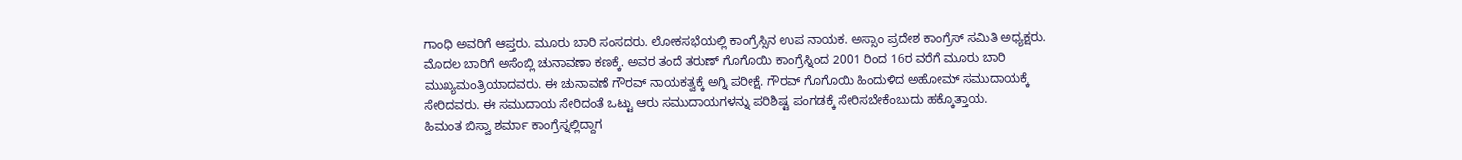ಗಾಂಧಿ ಅವರಿಗೆ ಆಪ್ತರು. ಮೂರು ಬಾರಿ ಸಂಸದರು. ಲೋಕಸಭೆಯಲ್ಲಿ ಕಾಂಗ್ರೆಸ್ಸಿನ ಉಪ ನಾಯಕ. ಅಸ್ಸಾಂ ಪ್ರದೇಶ ಕಾಂಗ್ರೆಸ್ ಸಮಿತಿ ಅಧ್ಯಕ್ಷರು. ಮೊದಲ ಬಾರಿಗೆ ಅಸೆಂಬ್ಲಿ ಚುನಾವಣಾ ಕಣಕ್ಕೆ. ಅವರ ತಂದೆ ತರುಣ್ ಗೊಗೊಯಿ ಕಾಂಗ್ರೆಸ್ನಿಂದ 2001 ರಿಂದ 16ರ ವರೆಗೆ ಮೂರು ಬಾರಿ ಮುಖ್ಯಮಂತ್ರಿಯಾದವರು. ಈ ಚುನಾವಣೆ ಗೌರವ್ ನಾಯಕತ್ವಕ್ಕೆ ಅಗ್ನಿ ಪರೀಕ್ಷೆ. ಗೌರವ್ ಗೊಗೊಯಿ ಹಿಂದುಳಿದ ಅಹೋಮ್ ಸಮುದಾಯಕ್ಕೆ ಸೇರಿದವರು. ಈ ಸಮುದಾಯ ಸೇರಿದಂತೆ ಒಟ್ಟು ಆರು ಸಮುದಾಯಗಳನ್ನು ಪರಿಶಿಷ್ಟ ಪಂಗಡಕ್ಕೆ ಸೇರಿಸಬೇಕೆಂಬುದು ಹಕ್ಕೊತ್ತಾಯ.
ಹಿಮಂತ ಬಿಸ್ವಾ ಶರ್ಮಾ ಕಾಂಗ್ರೆಸ್ನಲ್ಲಿದ್ದಾಗ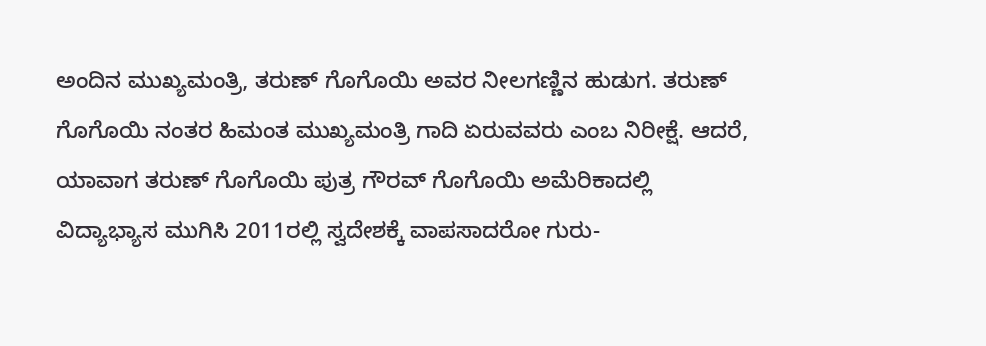ಅಂದಿನ ಮುಖ್ಯಮಂತ್ರಿ, ತರುಣ್ ಗೊಗೊಯಿ ಅವರ ನೀಲಗಣ್ಣಿನ ಹುಡುಗ. ತರುಣ್ ಗೊಗೊಯಿ ನಂತರ ಹಿಮಂತ ಮುಖ್ಯಮಂತ್ರಿ ಗಾದಿ ಏರುವವರು ಎಂಬ ನಿರೀಕ್ಷೆ. ಆದರೆ, ಯಾವಾಗ ತರುಣ್ ಗೊಗೊಯಿ ಪುತ್ರ ಗೌರವ್ ಗೊಗೊಯಿ ಅಮೆರಿಕಾದಲ್ಲಿ ವಿದ್ಯಾಭ್ಯಾಸ ಮುಗಿಸಿ 2011ರಲ್ಲಿ ಸ್ವದೇಶಕ್ಕೆ ವಾಪಸಾದರೋ ಗುರು-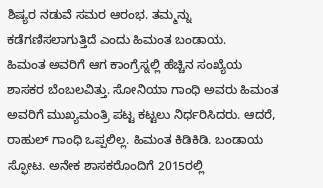ಶಿಷ್ಯರ ನಡುವೆ ಸಮರ ಆರಂಭ. ತಮ್ಮನ್ನು ಕಡೆಗಣಿಸಲಾಗುತ್ತಿದೆ ಎಂದು ಹಿಮಂತ ಬಂಡಾಯ.
ಹಿಮಂತ ಅವರಿಗೆ ಆಗ ಕಾಂಗ್ರೆಸ್ನಲ್ಲಿ ಹೆಚ್ಚಿನ ಸಂಖ್ಯೆಯ ಶಾಸಕರ ಬೆಂಬಲವಿತ್ತು. ಸೋನಿಯಾ ಗಾಂಧಿ ಅವರು ಹಿಮಂತ ಅವರಿಗೆ ಮುಖ್ಯಮಂತ್ರಿ ಪಟ್ಟ ಕಟ್ಟಲು ನಿರ್ಧರಿಸಿದರು. ಆದರೆ, ರಾಹುಲ್ ಗಾಂಧಿ ಒಪ್ಪಲಿಲ್ಲ. ಹಿಮಂತ ಕಿಡಿಕಿಡಿ. ಬಂಡಾಯ ಸ್ಫೋಟ. ಅನೇಕ ಶಾಸಕರೊಂದಿಗೆ 2015ರಲ್ಲಿ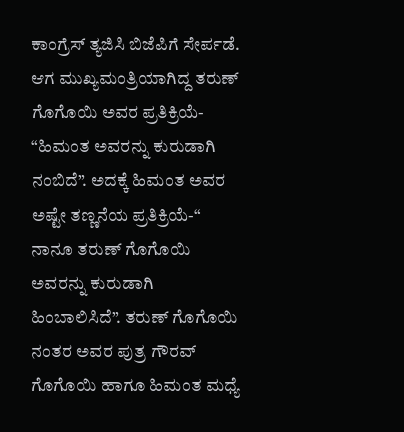ಕಾಂಗ್ರೆಸ್ ತ್ಯಜಿಸಿ ಬಿಜೆಪಿಗೆ ಸೇರ್ಪಡೆ. ಆಗ ಮುಖ್ಯಮಂತ್ರಿಯಾಗಿದ್ದ ತರುಣ್ ಗೊಗೊಯಿ ಅವರ ಪ್ರತಿಕ್ರಿಯೆ- “ಹಿಮಂತ ಅವರನ್ನು ಕುರುಡಾಗಿ ನಂಬಿದೆ”. ಅದಕ್ಕೆ ಹಿಮಂತ ಅವರ ಅಷ್ಟೇ ತಣ್ಣನೆಯ ಪ್ರತಿಕ್ರಿಯೆ-“ ನಾನೂ ತರುಣ್ ಗೊಗೊಯಿ ಅವರನ್ನು ಕುರುಡಾಗಿ ಹಿಂಬಾಲಿಸಿದೆ”. ತರುಣ್ ಗೊಗೊಯಿ ನಂತರ ಅವರ ಪುತ್ರ ಗೌರವ್ ಗೊಗೊಯಿ ಹಾಗೂ ಹಿಮಂತ ಮಧ್ಯೆ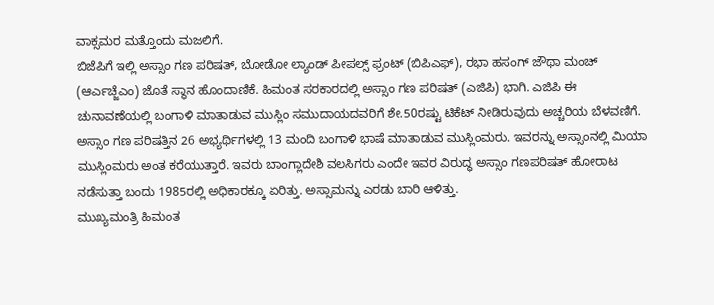ವಾಕ್ಸಮರ ಮತ್ತೊಂದು ಮಜಲಿಗೆ.
ಬಿಜೆಪಿಗೆ ಇಲ್ಲಿ ಅಸ್ಸಾಂ ಗಣ ಪರಿಷತ್, ಬೋಡೋ ಲ್ಯಾಂಡ್ ಪೀಪಲ್ಸ್ ಫ್ರಂಟ್ (ಬಿಪಿಎಫ್), ರಭಾ ಹಸಂಗ್ ಜೌಥಾ ಮಂಚ್ (ಆರ್ಎಚ್ಜೆಎಂ) ಜೊತೆ ಸ್ಥಾನ ಹೊಂದಾಣಿಕೆ. ಹಿಮಂತ ಸರಕಾರದಲ್ಲಿ ಅಸ್ಸಾಂ ಗಣ ಪರಿಷತ್ (ಎಜಿಪಿ) ಭಾಗಿ. ಎಜಿಪಿ ಈ ಚುನಾವಣೆಯಲ್ಲಿ ಬಂಗಾಳಿ ಮಾತಾಡುವ ಮುಸ್ಲಿಂ ಸಮುದಾಯದವರಿಗೆ ಶೇ.50ರಷ್ಟು ಟಿಕೆಟ್ ನೀಡಿರುವುದು ಅಚ್ಚರಿಯ ಬೆಳವಣಿಗೆ.
ಅಸ್ಸಾಂ ಗಣ ಪರಿಷತ್ತಿನ 26 ಅಭ್ಯರ್ಥಿಗಳಲ್ಲಿ 13 ಮಂದಿ ಬಂಗಾಳಿ ಭಾಷೆ ಮಾತಾಡುವ ಮುಸ್ಲಿಂಮರು. ಇವರನ್ನು ಅಸ್ಸಾಂನಲ್ಲಿ ಮಿಯಾ ಮುಸ್ಲಿಂಮರು ಅಂತ ಕರೆಯುತ್ತಾರೆ. ಇವರು ಬಾಂಗ್ಲಾದೇಶಿ ವಲಸಿಗರು ಎಂದೇ ಇವರ ವಿರುದ್ಧ ಅಸ್ಸಾಂ ಗಣಪರಿಷತ್ ಹೋರಾಟ ನಡೆಸುತ್ತಾ ಬಂದು 1985ರಲ್ಲಿ ಅಧಿಕಾರಕ್ಕೂ ಏರಿತ್ತು. ಅಸ್ಸಾಮನ್ನು ಎರಡು ಬಾರಿ ಆಳಿತ್ತು.
ಮುಖ್ಯಮಂತ್ರಿ ಹಿಮಂತ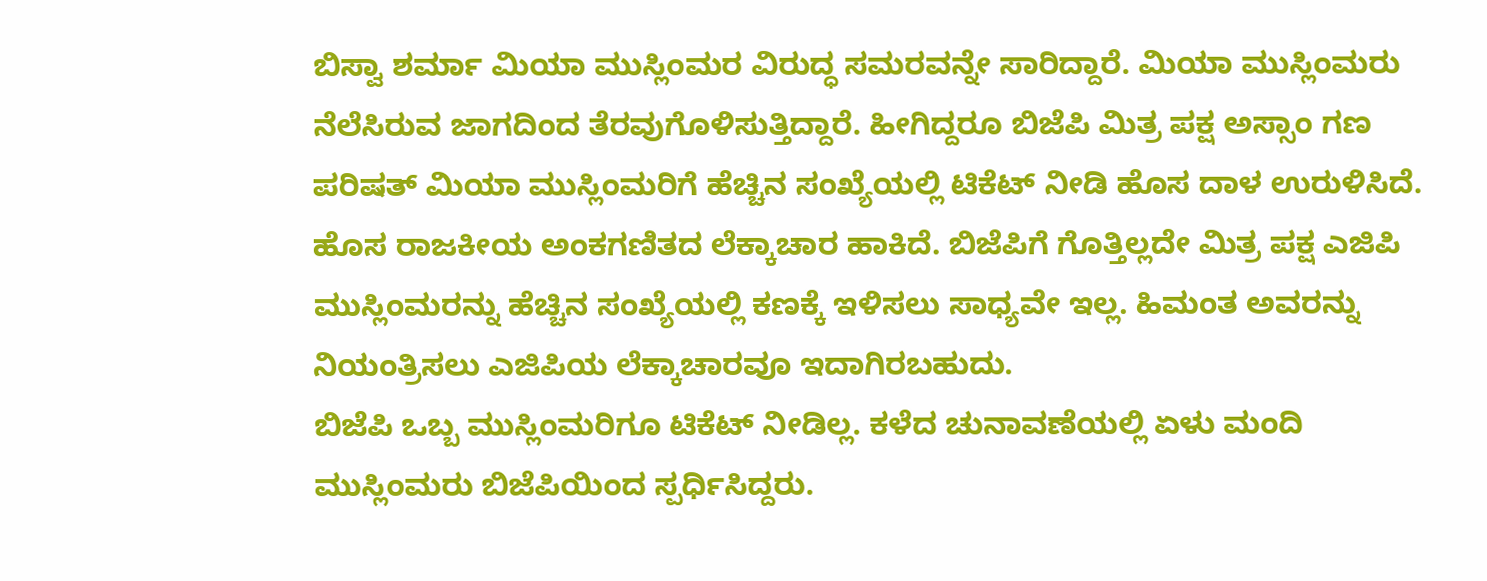ಬಿಸ್ವಾ ಶರ್ಮಾ ಮಿಯಾ ಮುಸ್ಲಿಂಮರ ವಿರುದ್ಧ ಸಮರವನ್ನೇ ಸಾರಿದ್ದಾರೆ. ಮಿಯಾ ಮುಸ್ಲಿಂಮರು ನೆಲೆಸಿರುವ ಜಾಗದಿಂದ ತೆರವುಗೊಳಿಸುತ್ತಿದ್ದಾರೆ. ಹೀಗಿದ್ದರೂ ಬಿಜೆಪಿ ಮಿತ್ರ ಪಕ್ಷ ಅಸ್ಸಾಂ ಗಣ ಪರಿಷತ್ ಮಿಯಾ ಮುಸ್ಲಿಂಮರಿಗೆ ಹೆಚ್ಚಿನ ಸಂಖ್ಯೆಯಲ್ಲಿ ಟಿಕೆಟ್ ನೀಡಿ ಹೊಸ ದಾಳ ಉರುಳಿಸಿದೆ. ಹೊಸ ರಾಜಕೀಯ ಅಂಕಗಣಿತದ ಲೆಕ್ಕಾಚಾರ ಹಾಕಿದೆ. ಬಿಜೆಪಿಗೆ ಗೊತ್ತಿಲ್ಲದೇ ಮಿತ್ರ ಪಕ್ಷ ಎಜಿಪಿ ಮುಸ್ಲಿಂಮರನ್ನು ಹೆಚ್ಚಿನ ಸಂಖ್ಯೆಯಲ್ಲಿ ಕಣಕ್ಕೆ ಇಳಿಸಲು ಸಾಧ್ಯವೇ ಇಲ್ಲ. ಹಿಮಂತ ಅವರನ್ನು ನಿಯಂತ್ರಿಸಲು ಎಜಿಪಿಯ ಲೆಕ್ಕಾಚಾರವೂ ಇದಾಗಿರಬಹುದು.
ಬಿಜೆಪಿ ಒಬ್ಬ ಮುಸ್ಲಿಂಮರಿಗೂ ಟಿಕೆಟ್ ನೀಡಿಲ್ಲ. ಕಳೆದ ಚುನಾವಣೆಯಲ್ಲಿ ಏಳು ಮಂದಿ ಮುಸ್ಲಿಂಮರು ಬಿಜೆಪಿಯಿಂದ ಸ್ಪರ್ಧಿಸಿದ್ದರು.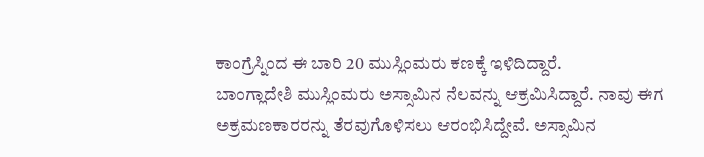ಕಾಂಗ್ರೆಸ್ನಿಂದ ಈ ಬಾರಿ 20 ಮುಸ್ಲಿಂಮರು ಕಣಕ್ಕೆ ಇಳಿದಿದ್ದಾರೆ.
ಬಾಂಗ್ಲಾದೇಶಿ ಮುಸ್ಲಿಂಮರು ಅಸ್ಸಾಮಿನ ನೆಲವನ್ನು ಆಕ್ರಮಿಸಿದ್ದಾರೆ. ನಾವು ಈಗ ಅಕ್ರಮಣಕಾರರನ್ನು ತೆರವುಗೊಳಿಸಲು ಆರಂಭಿಸಿದ್ದೇವೆ. ಅಸ್ಸಾಮಿನ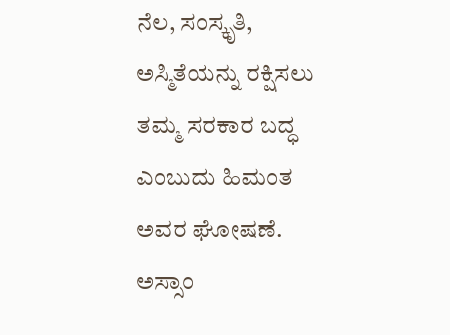ನೆಲ, ಸಂಸ್ಕೃತಿ, ಅಸ್ಮಿತೆಯನ್ನು ರಕ್ಷಿಸಲು ತಮ್ಮ ಸರಕಾರ ಬದ್ಧ ಎಂಬುದು ಹಿಮಂತ ಅವರ ಘೋಷಣೆ.
ಅಸ್ಸಾಂ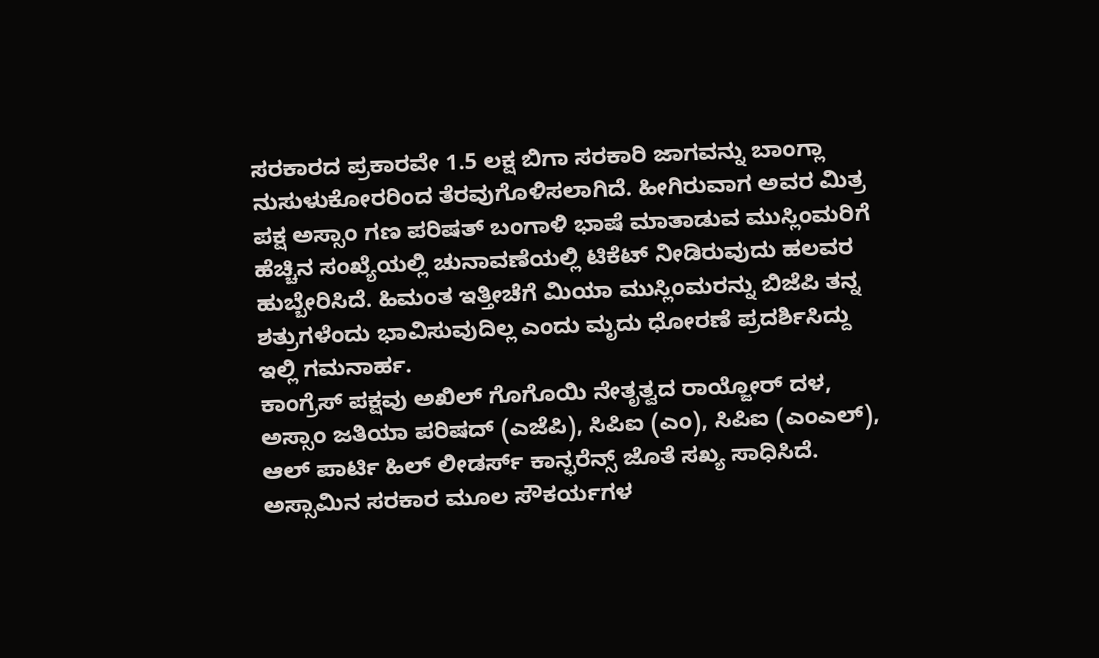ಸರಕಾರದ ಪ್ರಕಾರವೇ 1.5 ಲಕ್ಷ ಬಿಗಾ ಸರಕಾರಿ ಜಾಗವನ್ನು ಬಾಂಗ್ಲಾ ನುಸುಳುಕೋರರಿಂದ ತೆರವುಗೊಳಿಸಲಾಗಿದೆ. ಹೀಗಿರುವಾಗ ಅವರ ಮಿತ್ರ ಪಕ್ಷ ಅಸ್ಸಾಂ ಗಣ ಪರಿಷತ್ ಬಂಗಾಳಿ ಭಾಷೆ ಮಾತಾಡುವ ಮುಸ್ಲಿಂಮರಿಗೆ ಹೆಚ್ಚಿನ ಸಂಖ್ಯೆಯಲ್ಲಿ ಚುನಾವಣೆಯಲ್ಲಿ ಟಿಕೆಟ್ ನೀಡಿರುವುದು ಹಲವರ ಹುಬ್ಬೇರಿಸಿದೆ. ಹಿಮಂತ ಇತ್ತೀಚೆಗೆ ಮಿಯಾ ಮುಸ್ಲಿಂಮರನ್ನು ಬಿಜೆಪಿ ತನ್ನ ಶತ್ರುಗಳೆಂದು ಭಾವಿಸುವುದಿಲ್ಲ ಎಂದು ಮೃದು ಧೋರಣೆ ಪ್ರದರ್ಶಿಸಿದ್ದು ಇಲ್ಲಿ ಗಮನಾರ್ಹ.
ಕಾಂಗ್ರೆಸ್ ಪಕ್ಷವು ಅಖಿಲ್ ಗೊಗೊಯಿ ನೇತೃತ್ವದ ರಾಯ್ಜೋರ್ ದಳ, ಅಸ್ಸಾಂ ಜತಿಯಾ ಪರಿಷದ್ (ಎಜೆಪಿ), ಸಿಪಿಐ (ಎಂ), ಸಿಪಿಐ (ಎಂಎಲ್), ಆಲ್ ಪಾರ್ಟಿ ಹಿಲ್ ಲೀಡರ್ಸ್ ಕಾನ್ಫರೆನ್ಸ್ ಜೊತೆ ಸಖ್ಯ ಸಾಧಿಸಿದೆ.
ಅಸ್ಸಾಮಿನ ಸರಕಾರ ಮೂಲ ಸೌಕರ್ಯಗಳ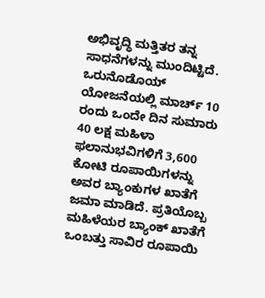ಅಭಿವೃದ್ಧಿ ಮತ್ತಿತರ ತನ್ನ ಸಾಧನೆಗಳನ್ನು ಮುಂದಿಟ್ಟಿದೆ. ಒರುನೊಡೊಯ್ ಯೋಜನೆಯಲ್ಲಿ ಮಾರ್ಚ್ 10 ರಂದು ಒಂದೇ ದಿನ ಸುಮಾರು 40 ಲಕ್ಷ ಮಹಿಳಾ ಫಲಾನುಭವಿಗಳಿಗೆ 3,600 ಕೋಟಿ ರೂಪಾಯಿಗಳನ್ನು ಅವರ ಬ್ಯಾಂಕುಗಳ ಖಾತೆಗೆ ಜಮಾ ಮಾಡಿದೆ. ಪ್ರತಿಯೊಬ್ಬ ಮಹಿಳೆಯರ ಬ್ಯಾಂಕ್ ಖಾತೆಗೆ ಒಂಬತ್ತು ಸಾವಿರ ರೂಪಾಯಿ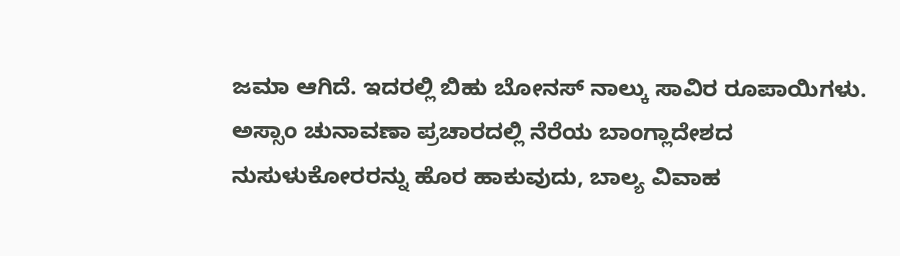ಜಮಾ ಆಗಿದೆ. ಇದರಲ್ಲಿ ಬಿಹು ಬೋನಸ್ ನಾಲ್ಕು ಸಾವಿರ ರೂಪಾಯಿಗಳು.
ಅಸ್ಸಾಂ ಚುನಾವಣಾ ಪ್ರಚಾರದಲ್ಲಿ ನೆರೆಯ ಬಾಂಗ್ಲಾದೇಶದ ನುಸುಳುಕೋರರನ್ನು ಹೊರ ಹಾಕುವುದು, ಬಾಲ್ಯ ವಿವಾಹ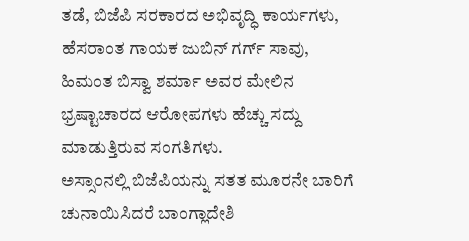ತಡೆ, ಬಿಜೆಪಿ ಸರಕಾರದ ಅಭಿವೃದ್ಧಿ ಕಾರ್ಯಗಳು, ಹೆಸರಾಂತ ಗಾಯಕ ಜುಬಿನ್ ಗರ್ಗ್ ಸಾವು, ಹಿಮಂತ ಬಿಸ್ವಾ ಶರ್ಮಾ ಅವರ ಮೇಲಿನ ಭ್ರಷ್ಟಾಚಾರದ ಆರೋಪಗಳು ಹೆಚ್ಚು ಸದ್ದು ಮಾಡುತ್ತಿರುವ ಸಂಗತಿಗಳು.
ಅಸ್ಸಾಂನಲ್ಲಿ ಬಿಜೆಪಿಯನ್ನು ಸತತ ಮೂರನೇ ಬಾರಿಗೆ ಚುನಾಯಿಸಿದರೆ ಬಾಂಗ್ಲಾದೇಶಿ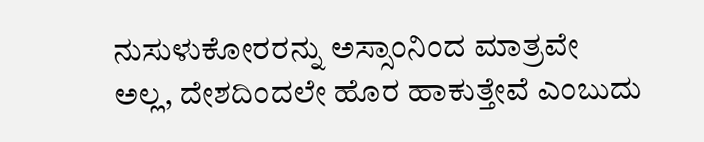ನುಸುಳುಕೋರರನ್ನು ಅಸ್ಸಾಂನಿಂದ ಮಾತ್ರವೇ ಅಲ್ಲ, ದೇಶದಿಂದಲೇ ಹೊರ ಹಾಕುತ್ತೇವೆ ಎಂಬುದು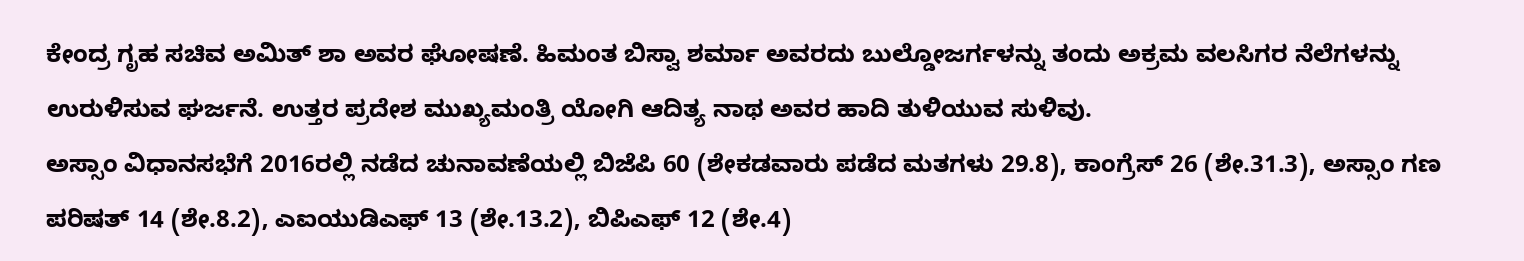ಕೇಂದ್ರ ಗೃಹ ಸಚಿವ ಅಮಿತ್ ಶಾ ಅವರ ಘೋಷಣೆ. ಹಿಮಂತ ಬಿಸ್ವಾ ಶರ್ಮಾ ಅವರದು ಬುಲ್ಡೋಜರ್ಗಳನ್ನು ತಂದು ಅಕ್ರಮ ವಲಸಿಗರ ನೆಲೆಗಳನ್ನು ಉರುಳಿಸುವ ಘರ್ಜನೆ. ಉತ್ತರ ಪ್ರದೇಶ ಮುಖ್ಯಮಂತ್ರಿ ಯೋಗಿ ಆದಿತ್ಯ ನಾಥ ಅವರ ಹಾದಿ ತುಳಿಯುವ ಸುಳಿವು.
ಅಸ್ಸಾಂ ವಿಧಾನಸಭೆಗೆ 2016ರಲ್ಲಿ ನಡೆದ ಚುನಾವಣೆಯಲ್ಲಿ ಬಿಜೆಪಿ 60 (ಶೇಕಡವಾರು ಪಡೆದ ಮತಗಳು 29.8), ಕಾಂಗ್ರೆಸ್ 26 (ಶೇ.31.3), ಅಸ್ಸಾಂ ಗಣ ಪರಿಷತ್ 14 (ಶೇ.8.2), ಎಐಯುಡಿಎಫ್ 13 (ಶೇ.13.2), ಬಿಪಿಎಫ್ 12 (ಶೇ.4)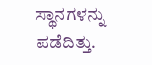ಸ್ಥಾನಗಳನ್ನು ಪಡೆದಿತ್ತು.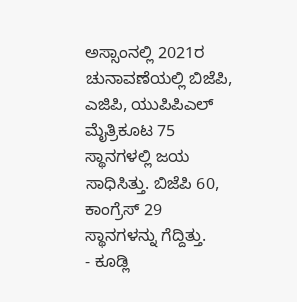ಅಸ್ಸಾಂನಲ್ಲಿ 2021ರ ಚುನಾವಣೆಯಲ್ಲಿ ಬಿಜೆಪಿ, ಎಜಿಪಿ, ಯುಪಿಪಿಎಲ್ ಮೈತ್ರಿಕೂಟ 75 ಸ್ಥಾನಗಳಲ್ಲಿ ಜಯ ಸಾಧಿಸಿತ್ತು. ಬಿಜೆಪಿ 60, ಕಾಂಗ್ರೆಸ್ 29 ಸ್ಥಾನಗಳನ್ನು ಗೆದ್ದಿತ್ತು.
- ಕೂಡ್ಲಿ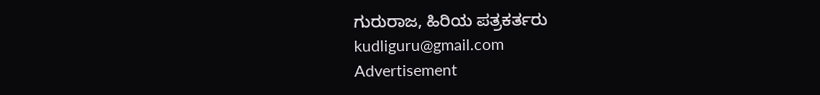ಗುರುರಾಜ, ಹಿರಿಯ ಪತ್ರಕರ್ತರು
kudliguru@gmail.com
Advertisement